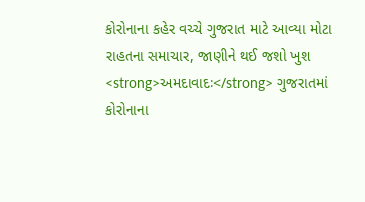કોરોનાના કહેર વચ્ચે ગુજરાત માટે આવ્યા મોટા રાહતના સમાચાર, જાણીને થઈ જશો ખુશ
<strong>અમદાવાદઃ</strong> ગુજરાતમાં કોરોનાના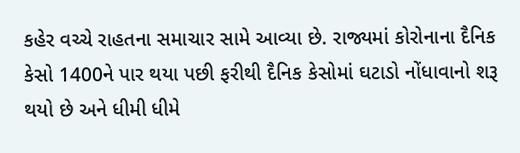કહેર વચ્ચે રાહતના સમાચાર સામે આવ્યા છે. રાજ્યમાં કોરોનાના દૈનિક કેસો 1400ને પાર થયા પછી ફરીથી દૈનિક કેસોમાં ઘટાડો નોંધાવાનો શરૂ થયો છે અને ધીમી ધીમે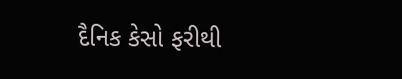દૈનિક કેસો ફરીથી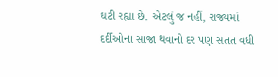ઘટી રહ્યા છે. એટલું જ નહીં, રાજ્યમાં દર્દીઓના સાજા થવાનો દર પણ સતત વધી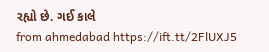રહ્યો છે. ગઈ કાલે
from ahmedabad https://ift.tt/2FlUXJ5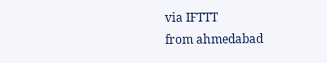via IFTTT
from ahmedabad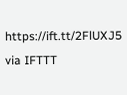https://ift.tt/2FlUXJ5
via IFTTT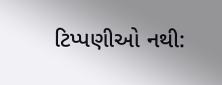ટિપ્પણીઓ નથી: